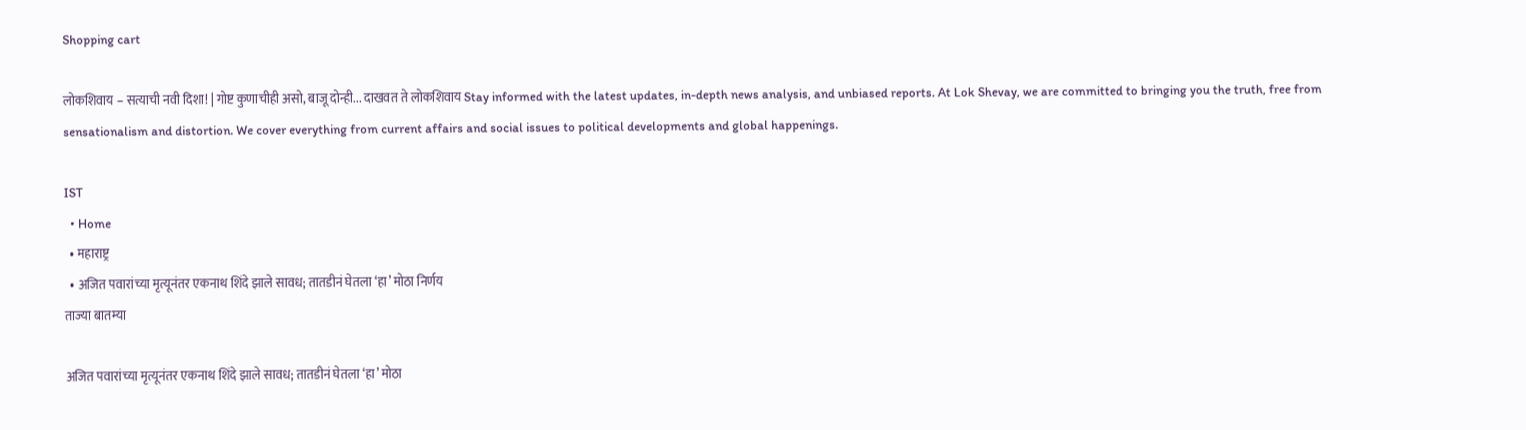Shopping cart

लोकशिवाय – सत्याची नवी दिशा! | गोष्ट कुणाचीही असो, बाजू दोन्ही... दाखवत ते लोकशिवाय Stay informed with the latest updates, in-depth news analysis, and unbiased reports. At Lok Shevay, we are committed to bringing you the truth, free from sensationalism and distortion. We cover everything from current affairs and social issues to political developments and global happenings.

IST
  • Home
  • महाराष्ट्र
  • अजित पवारांच्या मृत्यूनंतर एकनाथ शिंदे झाले सावध; तातडीनं घेतला ‘हा’ मोठा निर्णय
ताज्या बातम्या

अजित पवारांच्या मृत्यूनंतर एकनाथ शिंदे झाले सावध; तातडीनं घेतला ‘हा’ मोठा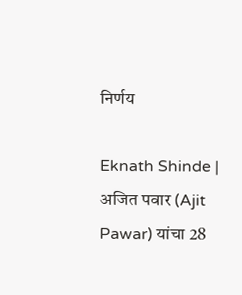निर्णय

Eknath Shinde | अजित पवार (Ajit Pawar) यांचा 28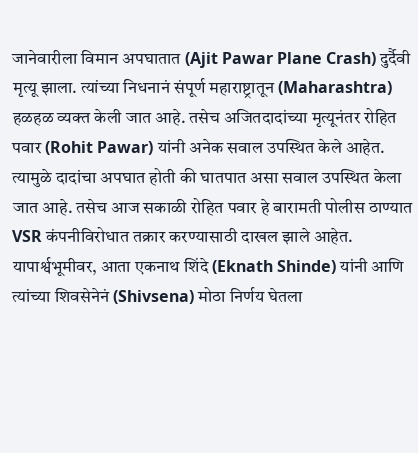जानेवारीला विमान अपघातात (Ajit Pawar Plane Crash) दुर्दैवी मृत्यू झाला. त्यांच्या निधनानं संपूर्ण महाराष्ट्रातून (Maharashtra) हळहळ व्यक्त केली जात आहे. तसेच अजितदादांच्या मृत्यूनंतर रोहित पवार (Rohit Pawar) यांनी अनेक सवाल उपस्थित केले आहेत. त्यामुळे दादांचा अपघात होती की घातपात असा सवाल उपस्थित केला जात आहे. तसेच आज सकाळी रोहित पवार हे बारामती पोलीस ठाण्यात VSR कंपनीविरोधात तक्रार करण्यासाठी दाखल झाले आहेत. यापार्श्वभूमीवर, आता एकनाथ शिंदे (Eknath Shinde) यांनी आणि त्यांच्या शिवसेनेनं (Shivsena) मोठा निर्णय घेतला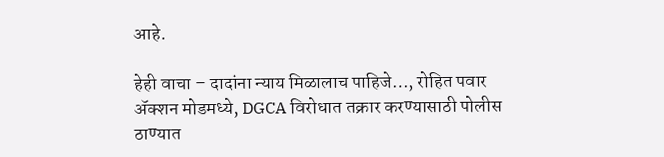आहे.

हेही वाचा – दादांना न्याय मिळालाच पाहिजे…, रोहित पवार अ‍ॅक्शन मोडमध्ये, DGCA विरोधात तक्रार करण्यासाठी पोलीस ठाण्यात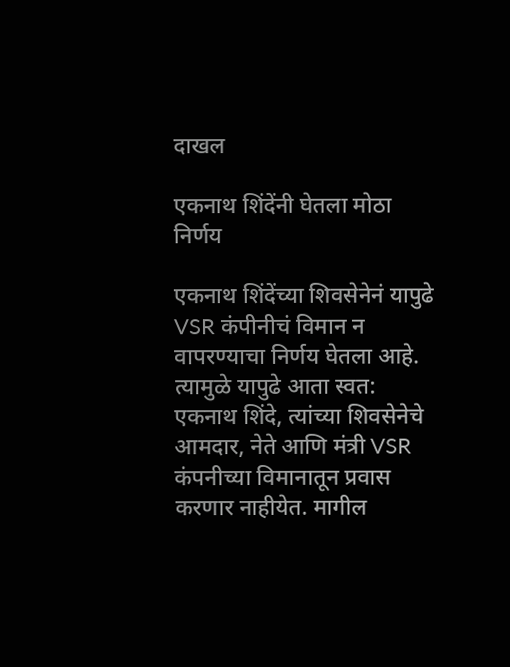दाखल

एकनाथ शिंदेंनी घेतला मोठा निर्णय

एकनाथ शिंदेंच्या शिवसेनेनं यापुढे VSR कंपीनीचं विमान न वापरण्याचा निर्णय घेतला आहे. त्यामुळे यापुढे आता स्वत: एकनाथ शिंदे, त्यांच्या शिवसेनेचे आमदार, नेते आणि मंत्री VSR कंपनीच्या विमानातून प्रवास करणार नाहीयेत. मागील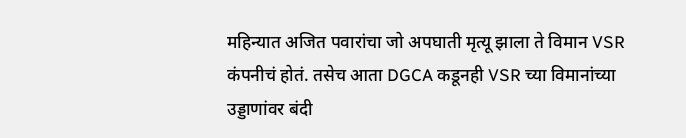महिन्यात अजित पवारांचा जो अपघाती मृत्यू झाला ते विमान VSR कंपनीचं होतं. तसेच आता DGCA कडूनही VSR च्या विमानांच्या उड्डाणांवर बंदी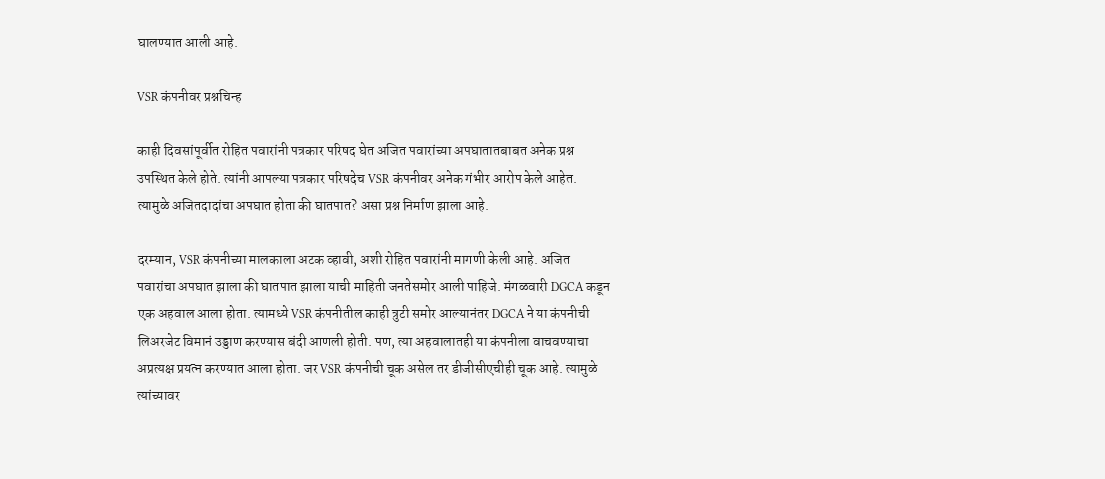घालण्यात आली आहे.

VSR कंपनीवर प्रश्नचिन्ह

काही दिवसांपूर्वीत रोहित पवारांनी पत्रकार परिषद घेत अजित पवारांच्या अपघातातबाबत अनेक प्रश्न उपस्थित केले होते. त्यांनी आपल्या पत्रकार परिषदेच VSR कंपनीवर अनेक गंभीर आरोप केले आहेत. त्यामुळे अजितदादांचा अपघात होता की घातपात? असा प्रश्न निर्माण झाला आहे.

दरम्यान, VSR कंपनीच्या मालकाला अटक व्हावी, अशी रोहित पवारांनी मागणी केली आहे. अजित पवारांचा अपघात झाला की घातपात झाला याची माहिती जनतेसमोर आली पाहिजे. मंगळवारी DGCA कडून एक अहवाल आला होता. त्यामध्ये VSR कंपनीतील काही त्रुटी समोर आल्यानंतर DGCA ने या कंपनीची लिअरजेट विमानं उड्डाण करण्यास बंदी आणली होती. पण, त्या अहवालातही या कंपनीला वाचवण्याचा अप्रत्यक्ष प्रयत्न करण्यात आला होता. जर VSR कंपनीची चूक असेल तर डीजीसीएचीही चूक आहे. त्यामुळे त्यांच्यावर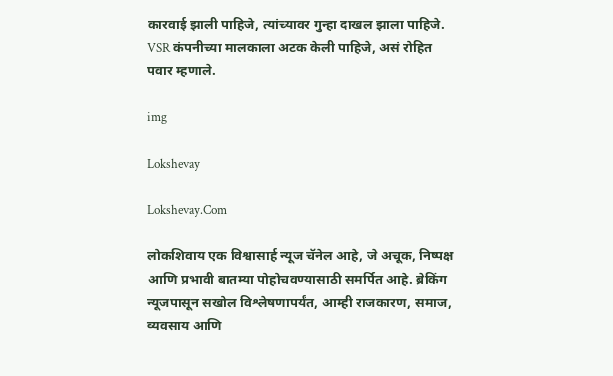कारवाई झाली पाहिजे, त्यांच्यावर गुन्हा दाखल झाला पाहिजे. VSR कंपनीच्या मालकाला अटक केली पाहिजे, असं रोहित पवार म्हणाले.

img

Lokshevay

Lokshevay.Com

लोकशिवाय एक विश्वासार्ह न्यूज चॅनेल आहे, जे अचूक, निष्पक्ष आणि प्रभावी बातम्या पोहोचवण्यासाठी समर्पित आहे. ब्रेकिंग न्यूजपासून सखोल विश्लेषणापर्यंत, आम्ही राजकारण, समाज, व्यवसाय आणि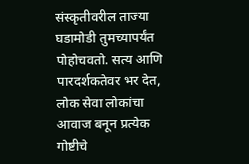संस्कृतीवरील ताज्या घडामोडी तुमच्यापर्यंत पोहोचवतो. सत्य आणि पारदर्शकतेवर भर देत, लोक सेवा लोकांचा आवाज बनून प्रत्येक गोष्टीचे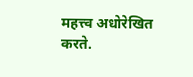महत्त्व अधोरेखित करते.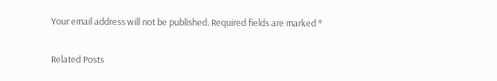Your email address will not be published. Required fields are marked *

Related Posts